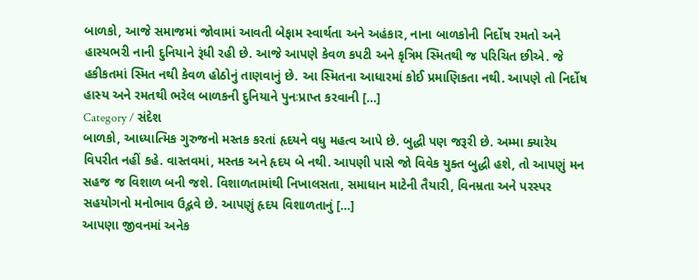બાળકો, આજે સમાજમાં જોવામાં આવતી બેફામ સ્વાર્થતા અને અહંકાર, નાના બાળકોની નિર્દોષ રમતો અને હાસ્યભરી નાની દુનિયાને રૂંધી રહી છે. આજે આપણે કેવળ કપટી અને કૃત્રિમ સ્મિતથી જ પરિચિત છીએ. જે હકીકતમાં સ્મિત નથી કેવળ હોઠોનું તાણવાનું છે. આ સ્મિતના આધારમાં કોઈ પ્રમાણિકતા નથી. આપણે તો નિર્દોષ હાસ્ય અને રમતથી ભરેલ બાળકની દુનિયાને પુનઃપ્રાપ્ત કરવાની […]
Category / સંદેશ
બાળકો, આધ્યાત્મિક ગુરુજનો મસ્તક કરતાં હૃદયને વધુ મહત્વ આપે છે. બુદ્ધી પણ જરૂરી છે. અમ્મા ક્યારેય વિપરીત નહીં કહે. વાસ્તવમાં, મસ્તક અને હૃદય બે નથી. આપણી પાસે જો વિવેક યુક્ત બુદ્ધી હશે, તો આપણું મન સહજ જ વિશાળ બની જશે. વિશાળતામાંથી નિખાલસતા, સમાધાન માટેની તૈયારી, વિનમ્રતા અને પરસ્પર સહયોગનો મનોભાવ ઉદ્ભવે છે. આપણું હૃદય વિશાળતાનું […]
આપણા જીવનમાં અનેક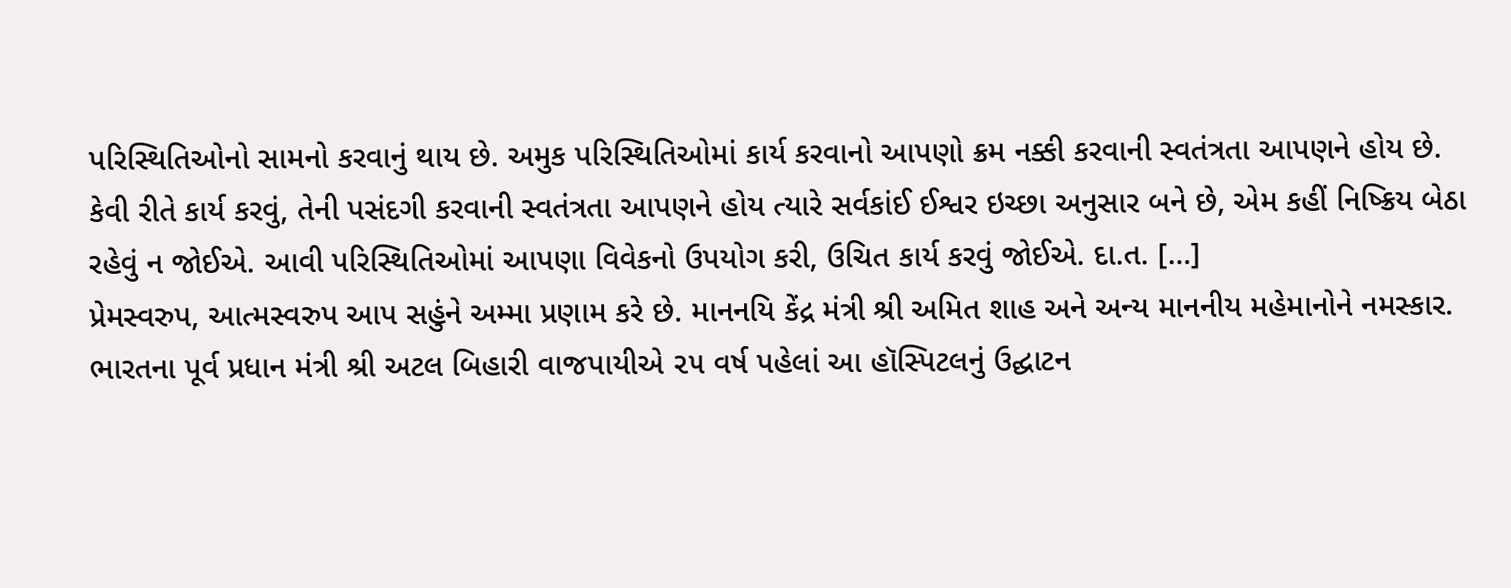પરિસ્થિતિઓનો સામનો કરવાનું થાય છે. અમુક પરિસ્થિતિઓમાં કાર્ય કરવાનો આપણો ક્રમ નક્કી કરવાની સ્વતંત્રતા આપણને હોય છે. કેવી રીતે કાર્ય કરવું, તેની પસંદગી કરવાની સ્વતંત્રતા આપણને હોય ત્યારે સર્વકાંઈ ઈશ્વર ઇચ્છા અનુસાર બને છે, એમ કહીં નિષ્ક્રિય બેઠા રહેવું ન જોઈએ. આવી પરિસ્થિતિઓમાં આપણા વિવેકનો ઉપયોગ કરી, ઉચિત કાર્ય કરવું જોઈએ. દા.ત. […]
પ્રેમસ્વરુપ, આત્મસ્વરુપ આપ સહુંને અમ્મા પ્રણામ કરે છે. માનનયિ કેંદ્ર મંત્રી શ્રી અમિત શાહ અને અન્ય માનનીય મહેમાનોને નમસ્કાર. ભારતના પૂર્વ પ્રધાન મંત્રી શ્રી અટલ બિહારી વાજપાયીએ ૨૫ વર્ષ પહેલાં આ હૉસ્પિટલનું ઉદ્ઘાટન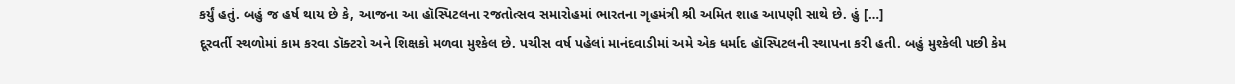કર્યું હતું. બહું જ હર્ષ થાય છે કે, આજના આ હૉસ્પિટલના રજતોત્સવ સમારોહમાં ભારતના ગૃહમંત્રી શ્રી અમિત શાહ આપણી સાથે છે. હું […]
દૂરવર્તી સ્થળોમાં કામ કરવા ડૉક્ટરો અને શિક્ષકો મળવા મુશ્કેલ છે. પચીસ વર્ષ પહેલાં માનંદવાડીમાં અમે એક ધર્માદ હૉસ્પિટલની સ્થાપના કરી હતી. બહું મુશ્કેલી પછી કેમ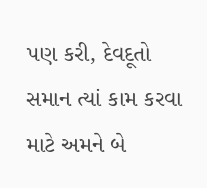પણ કરી, દેવદૂતો સમાન ત્યાં કામ કરવા માટે અમને બે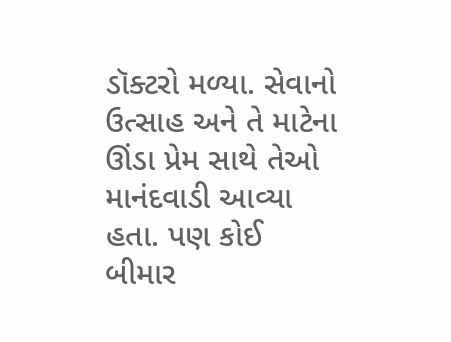ડૉક્ટરો મળ્યા. સેવાનો ઉત્સાહ અને તે માટેના ઊંડા પ્રેમ સાથે તેઓ માનંદવાડી આવ્યા હતા. પણ કોઈ બીમાર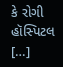કે રોગી હૉસ્પિટલ […]